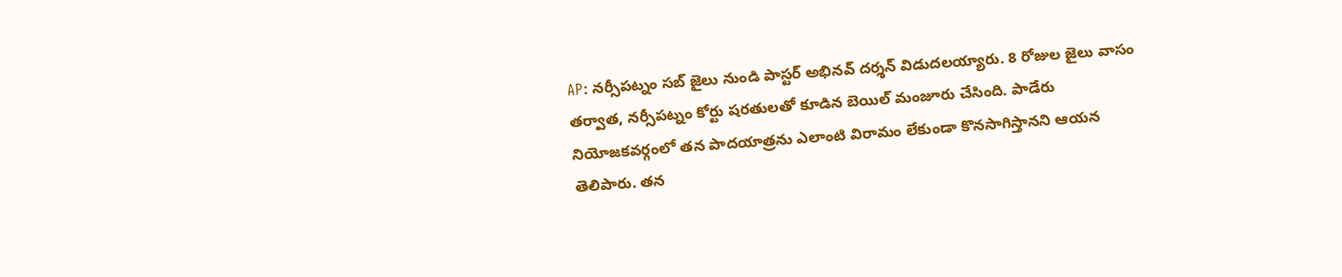AP: నర్సీపట్నం సబ్ జైలు నుండి పాస్టర్ అభినవ్ దర్శన్ విడుదలయ్యారు. 8 రోజుల జైలు వాసం తర్వాత, నర్సీపట్నం కోర్టు షరతులతో కూడిన బెయిల్ మంజూరు చేసింది. పాడేరు నియోజకవర్గంలో తన పాదయాత్రను ఎలాంటి విరామం లేకుండా కొనసాగిస్తానని ఆయన తెలిపారు. తన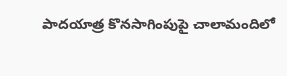పాదయాత్ర కొనసాగింపుపై చాలామందిలో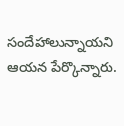సందేహాలున్నాయని ఆయన పేర్కొన్నారు.